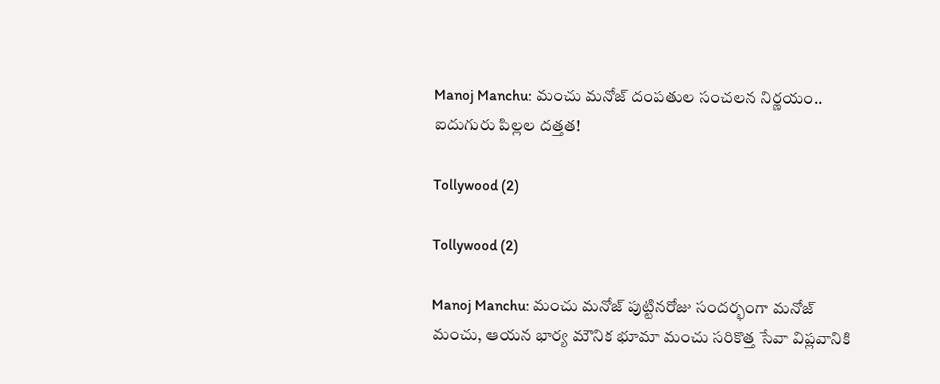Manoj Manchu: మంచు మనోజ్ దంపతుల సంచలన నిర్ణయం.. ఐదుగురు పిల్లల దత్తత!

Tollywood (2)

Tollywood (2)

Manoj Manchu: మంచు మనోజ్ పుట్టినరోజు సందర్భంగా మనోజ్ మంచు, ఆయన భార్య మౌనిక భూమా మంచు సరికొత్త సేవా విప్లవానికి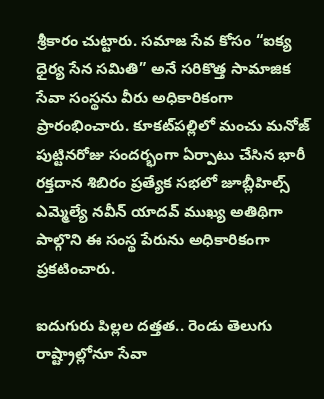శ్రీకారం చుట్టారు. సమాజ సేవ కోసం “ఐక్య ధైర్య సేన సమితి” అనే సరికొత్త సామాజిక సేవా సంస్థను వీరు అధికారికంగా ప్రారంభించారు. కూకట్‌పల్లిలో మంచు మనోజ్ పుట్టినరోజు సందర్భంగా ఏర్పాటు చేసిన భారీ రక్తదాన శిబిరం ప్రత్యేక సభలో జూబ్లీహిల్స్ ఎమ్మెల్యే నవీన్ యాదవ్ ముఖ్య అతిథిగా పాల్గొని ఈ సంస్థ పేరును అధికారికంగా ప్రకటించారు.

ఐదుగురు పిల్లల దత్తత.. రెండు తెలుగు రాష్ట్రాల్లోనూ సేవా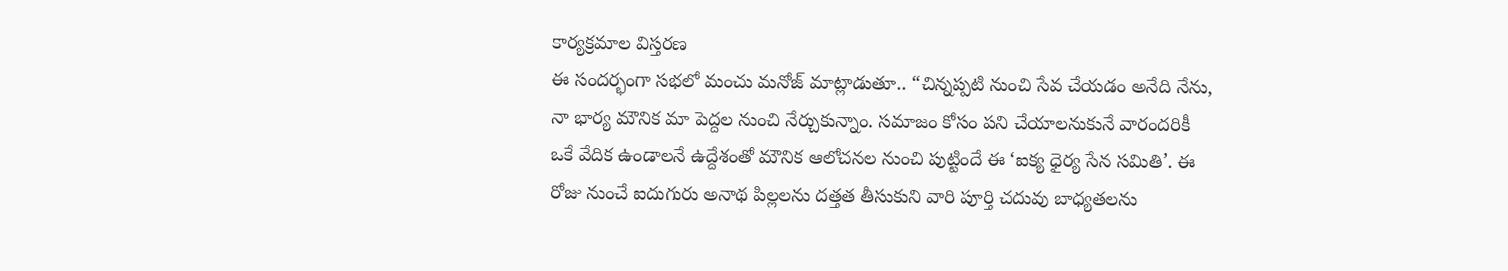కార్యక్రమాల విస్తరణ
ఈ సందర్భంగా సభలో మంచు మనోజ్ మాట్లాడుతూ.. “చిన్నప్పటి నుంచి సేవ చేయడం అనేది నేను, నా భార్య మౌనిక మా పెద్దల నుంచి నేర్చుకున్నాం. సమాజం కోసం పని చేయాలనుకునే వారందరికీ ఒకే వేదిక ఉండాలనే ఉద్దేశంతో మౌనిక ఆలోచనల నుంచి పుట్టిందే ఈ ‘ఐక్య ధైర్య సేన సమితి’. ఈ రోజు నుంచే ఐదుగురు అనాథ పిల్లలను దత్తత తీసుకుని వారి పూర్తి చదువు బాధ్యతలను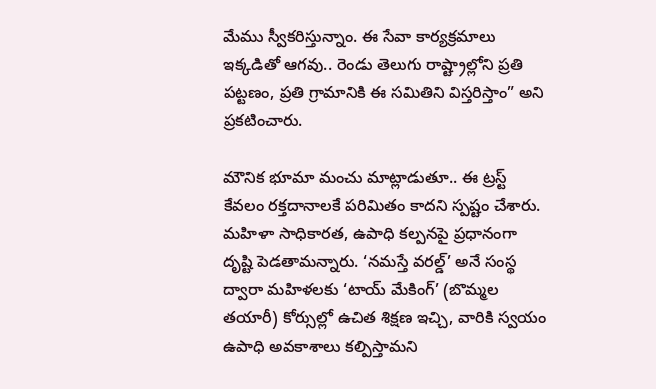మేము స్వీకరిస్తున్నాం. ఈ సేవా కార్యక్రమాలు ఇక్కడితో ఆగవు.. రెండు తెలుగు రాష్ట్రాల్లోని ప్రతి పట్టణం, ప్రతి గ్రామానికి ఈ సమితిని విస్తరిస్తాం” అని ప్రకటించారు.

మౌనిక భూమా మంచు మాట్లాడుతూ.. ఈ ట్రస్ట్ కేవలం రక్తదానాలకే పరిమితం కాదని స్పష్టం చేశారు. మహిళా సాధికారత, ఉపాధి కల్పనపై ప్రధానంగా దృష్టి పెడతామన్నారు. ‘నమస్తే వరల్డ్’ అనే సంస్థ ద్వారా మహిళలకు ‘టాయ్ మేకింగ్’ (బొమ్మల తయారీ) కోర్సుల్లో ఉచిత శిక్షణ ఇచ్చి, వారికి స్వయం ఉపాధి అవకాశాలు కల్పిస్తామని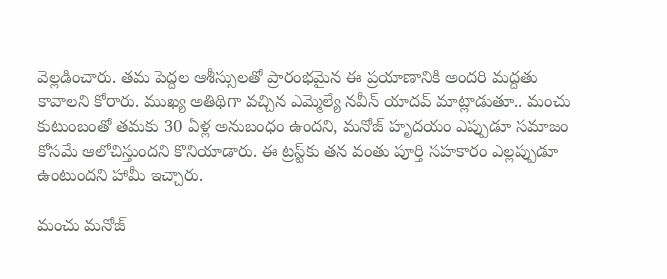వెల్లడించారు. తమ పెద్దల ఆశీస్సులతో ప్రారంభమైన ఈ ప్రయాణానికి అందరి మద్దతు కావాలని కోరారు. ముఖ్య అతిథిగా వచ్చిన ఎమ్మెల్యే నవీన్ యాదవ్ మాట్లాడుతూ.. మంచు కుటుంబంతో తమకు 30 ఏళ్ల అనుబంధం ఉందని, మనోజ్ హృదయం ఎప్పుడూ సమాజం కోసమే ఆలోచిస్తుందని కొనియాడారు. ఈ ట్రస్ట్‌కు తన వంతు పూర్తి సహకారం ఎల్లప్పుడూ ఉంటుందని హామీ ఇచ్చారు.

మంచు మనోజ్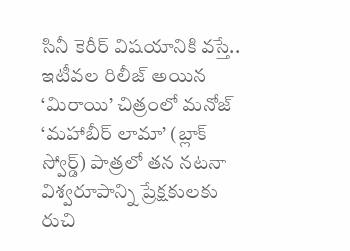సినీ కెరీర్ విషయానికి వస్తే.. ఇటీవల రిలీజ్ అయిన ‘మిరాయి’ చిత్రంలో మనోజ్ ‘మహాబీర్ లామా’ (బ్లాక్ స్వోర్డ్) పాత్రలో తన నటనా విశ్వరూపాన్ని ప్రేక్షకులకు రుచి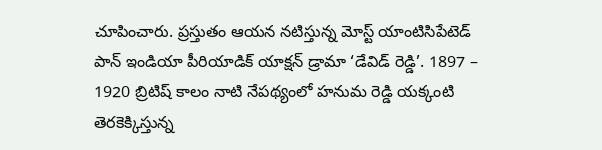చూపించారు. ప్రస్తుతం ఆయన నటిస్తున్న మోస్ట్ యాంటిసిపేటెడ్ పాన్ ఇండియా పీరియాడిక్ యాక్షన్ డ్రామా ‘డేవిడ్ రెడ్డి’. 1897 – 1920 బ్రిటిష్ కాలం నాటి నేపథ్యంలో హనుమ రెడ్డి యక్కంటి తెరకెక్కిస్తున్న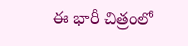ఈ భారీ చిత్రంలో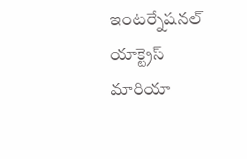ఇంటర్నేషనల్ యాక్ట్రెస్ మారియా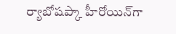ర్యాబోషప్కా హీరోయిన్‌గా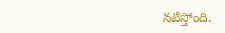నటిస్తోంది.